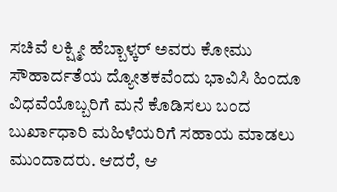ಸಚಿವೆ ಲಕ್ಷ್ಮೀ ಹೆಬ್ಬಾಳ್ಕರ್ ಅವರು ಕೋಮು ಸೌಹಾರ್ದತೆಯ ದ್ಯೋತಕವೆಂದು ಭಾವಿಸಿ ಹಿಂದೂ ವಿಧವೆಯೊಬ್ಬರಿಗೆ ಮನೆ ಕೊಡಿಸಲು ಬಂದ ಬುರ್ಖಾಧಾರಿ ಮಹಿಳೆಯರಿಗೆ ಸಹಾಯ ಮಾಡಲು ಮುಂದಾದರು. ಆದರೆ, ಆ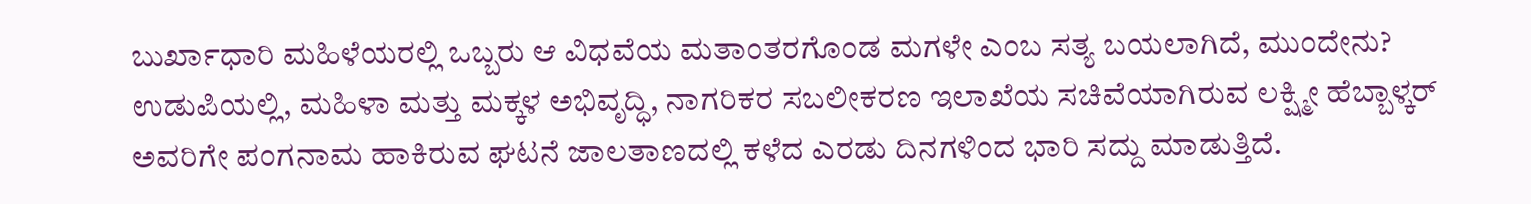ಬುರ್ಖಾಧಾರಿ ಮಹಿಳೆಯರಲ್ಲಿ ಒಬ್ಬರು ಆ ವಿಧವೆಯ ಮತಾಂತರಗೊಂಡ ಮಗಳೇ ಎಂಬ ಸತ್ಯ ಬಯಲಾಗಿದೆ, ಮುಂದೇನು?
ಉಡುಪಿಯಲ್ಲಿ, ಮಹಿಳಾ ಮತ್ತು ಮಕ್ಕಳ ಅಭಿವೃದ್ಧಿ, ನಾಗರಿಕರ ಸಬಲೀಕರಣ ಇಲಾಖೆಯ ಸಚಿವೆಯಾಗಿರುವ ಲಕ್ಷ್ಮೀ ಹೆಬ್ಬಾಳ್ಕರ್ ಅವರಿಗೇ ಪಂಗನಾಮ ಹಾಕಿರುವ ಘಟನೆ ಜಾಲತಾಣದಲ್ಲಿ ಕಳೆದ ಎರಡು ದಿನಗಳಿಂದ ಭಾರಿ ಸದ್ದು ಮಾಡುತ್ತಿದೆ.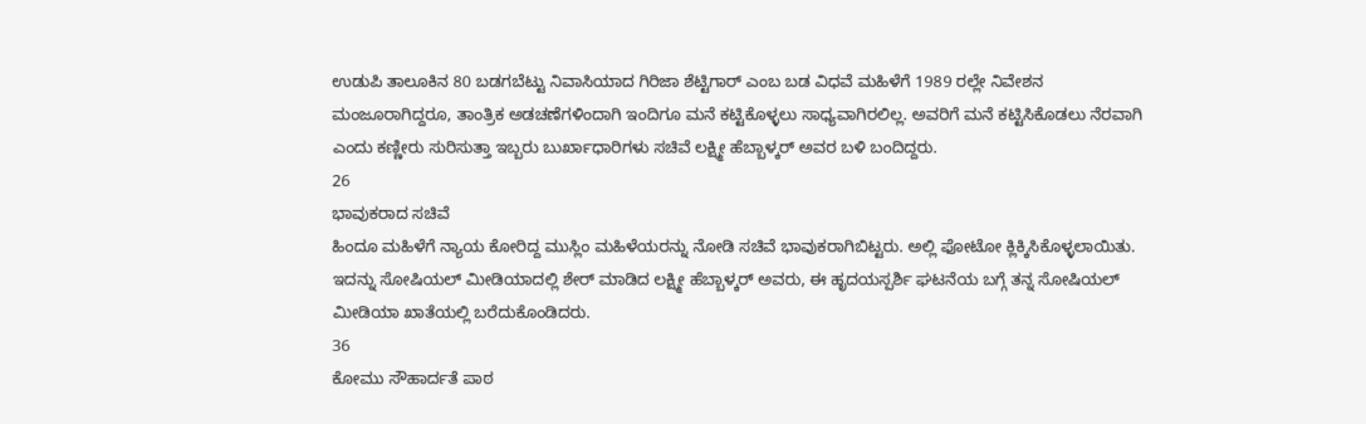ಉಡುಪಿ ತಾಲೂಕಿನ 80 ಬಡಗಬೆಟ್ಟು ನಿವಾಸಿಯಾದ ಗಿರಿಜಾ ಶೆಟ್ಟಿಗಾರ್ ಎಂಬ ಬಡ ವಿಧವೆ ಮಹಿಳೆಗೆ 1989 ರಲ್ಲೇ ನಿವೇಶನ ಮಂಜೂರಾಗಿದ್ದರೂ, ತಾಂತ್ರಿಕ ಅಡಚಣೆಗಳಿಂದಾಗಿ ಇಂದಿಗೂ ಮನೆ ಕಟ್ಟಿಕೊಳ್ಳಲು ಸಾಧ್ಯವಾಗಿರಲಿಲ್ಲ. ಅವರಿಗೆ ಮನೆ ಕಟ್ಟಿಸಿಕೊಡಲು ನೆರವಾಗಿ ಎಂದು ಕಣ್ಣೀರು ಸುರಿಸುತ್ತಾ ಇಬ್ಬರು ಬುರ್ಖಾಧಾರಿಗಳು ಸಚಿವೆ ಲಕ್ಷ್ಮೀ ಹೆಬ್ಬಾಳ್ಕರ್ ಅವರ ಬಳಿ ಬಂದಿದ್ದರು.
26
ಭಾವುಕರಾದ ಸಚಿವೆ
ಹಿಂದೂ ಮಹಿಳೆಗೆ ನ್ಯಾಯ ಕೋರಿದ್ದ ಮುಸ್ಲಿಂ ಮಹಿಳೆಯರನ್ನು ನೋಡಿ ಸಚಿವೆ ಭಾವುಕರಾಗಿಬಿಟ್ಟರು. ಅಲ್ಲಿ ಫೋಟೋ ಕ್ಲಿಕ್ಕಿಸಿಕೊಳ್ಳಲಾಯಿತು. ಇದನ್ನು ಸೋಷಿಯಲ್ ಮೀಡಿಯಾದಲ್ಲಿ ಶೇರ್ ಮಾಡಿದ ಲಕ್ಷ್ಮೀ ಹೆಬ್ಬಾಳ್ಕರ್ ಅವರು, ಈ ಹೃದಯಸ್ಪರ್ಶಿ ಘಟನೆಯ ಬಗ್ಗೆ ತನ್ನ ಸೋಷಿಯಲ್ ಮೀಡಿಯಾ ಖಾತೆಯಲ್ಲಿ ಬರೆದುಕೊಂಡಿದರು.
36
ಕೋಮು ಸೌಹಾರ್ದತೆ ಪಾಠ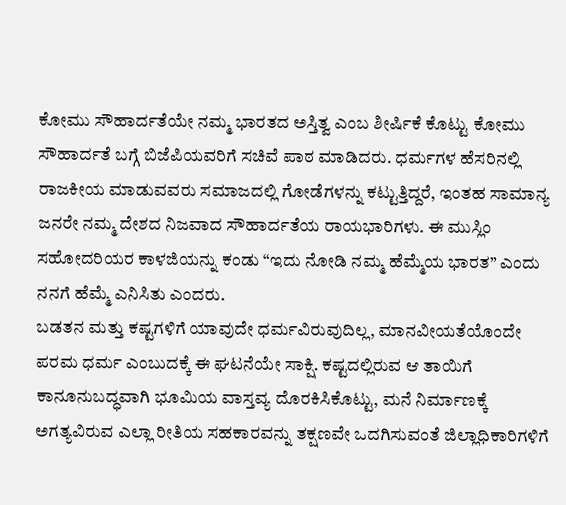ಕೋಮು ಸೌಹಾರ್ದತೆಯೇ ನಮ್ಮ ಭಾರತದ ಅಸ್ತಿತ್ವ ಎಂಬ ಶೀರ್ಷಿಕೆ ಕೊಟ್ಟು ಕೋಮು ಸೌಹಾರ್ದತೆ ಬಗ್ಗೆ ಬಿಜೆಪಿಯವರಿಗೆ ಸಚಿವೆ ಪಾಠ ಮಾಡಿದರು. ಧರ್ಮಗಳ ಹೆಸರಿನಲ್ಲಿ ರಾಜಕೀಯ ಮಾಡುವವರು ಸಮಾಜದಲ್ಲಿ ಗೋಡೆಗಳನ್ನು ಕಟ್ಟುತ್ತಿದ್ದರೆ, ಇಂತಹ ಸಾಮಾನ್ಯ ಜನರೇ ನಮ್ಮ ದೇಶದ ನಿಜವಾದ ಸೌಹಾರ್ದತೆಯ ರಾಯಭಾರಿಗಳು. ಈ ಮುಸ್ಲಿಂ ಸಹೋದರಿಯರ ಕಾಳಜಿಯನ್ನು ಕಂಡು “ಇದು ನೋಡಿ ನಮ್ಮ ಹೆಮ್ಮೆಯ ಭಾರತ” ಎಂದು ನನಗೆ ಹೆಮ್ಮೆ ಎನಿಸಿತು ಎಂದರು.
ಬಡತನ ಮತ್ತು ಕಷ್ಟಗಳಿಗೆ ಯಾವುದೇ ಧರ್ಮವಿರುವುದಿಲ್ಲ, ಮಾನವೀಯತೆಯೊಂದೇ ಪರಮ ಧರ್ಮ ಎಂಬುದಕ್ಕೆ ಈ ಘಟನೆಯೇ ಸಾಕ್ಷಿ. ಕಷ್ಟದಲ್ಲಿರುವ ಆ ತಾಯಿಗೆ ಕಾನೂನುಬದ್ಧವಾಗಿ ಭೂಮಿಯ ವಾಸ್ತವ್ಯ ದೊರಕಿಸಿಕೊಟ್ಟು, ಮನೆ ನಿರ್ಮಾಣಕ್ಕೆ ಅಗತ್ಯವಿರುವ ಎಲ್ಲಾ ರೀತಿಯ ಸಹಕಾರವನ್ನು ತಕ್ಷಣವೇ ಒದಗಿಸುವಂತೆ ಜಿಲ್ಲಾಧಿಕಾರಿಗಳಿಗೆ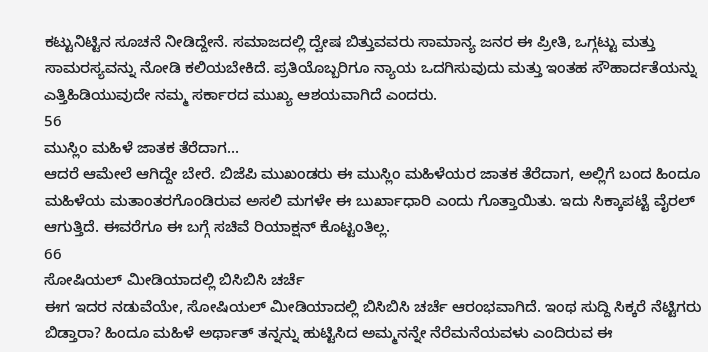ಕಟ್ಟುನಿಟ್ಟಿನ ಸೂಚನೆ ನೀಡಿದ್ದೇನೆ. ಸಮಾಜದಲ್ಲಿ ದ್ವೇಷ ಬಿತ್ತುವವರು ಸಾಮಾನ್ಯ ಜನರ ಈ ಪ್ರೀತಿ, ಒಗ್ಗಟ್ಟು ಮತ್ತು ಸಾಮರಸ್ಯವನ್ನು ನೋಡಿ ಕಲಿಯಬೇಕಿದೆ. ಪ್ರತಿಯೊಬ್ಬರಿಗೂ ನ್ಯಾಯ ಒದಗಿಸುವುದು ಮತ್ತು ಇಂತಹ ಸೌಹಾರ್ದತೆಯನ್ನು ಎತ್ತಿಹಿಡಿಯುವುದೇ ನಮ್ಮ ಸರ್ಕಾರದ ಮುಖ್ಯ ಆಶಯವಾಗಿದೆ ಎಂದರು.
56
ಮುಸ್ಲಿಂ ಮಹಿಳೆ ಜಾತಕ ತೆರೆದಾಗ...
ಆದರೆ ಆಮೇಲೆ ಆಗಿದ್ದೇ ಬೇರೆ. ಬಿಜೆಪಿ ಮುಖಂಡರು ಈ ಮುಸ್ಲಿಂ ಮಹಿಳೆಯರ ಜಾತಕ ತೆರೆದಾಗ, ಅಲ್ಲಿಗೆ ಬಂದ ಹಿಂದೂ ಮಹಿಳೆಯ ಮತಾಂತರಗೊಂಡಿರುವ ಅಸಲಿ ಮಗಳೇ ಈ ಬುರ್ಖಾಧಾರಿ ಎಂದು ಗೊತ್ತಾಯಿತು. ಇದು ಸಿಕ್ಕಾಪಟ್ಟೆ ವೈರಲ್ ಆಗುತ್ತಿದೆ. ಈವರೆಗೂ ಈ ಬಗ್ಗೆ ಸಚಿವೆ ರಿಯಾಕ್ಷನ್ ಕೊಟ್ಟಂತಿಲ್ಲ.
66
ಸೋಷಿಯಲ್ ಮೀಡಿಯಾದಲ್ಲಿ ಬಿಸಿಬಿಸಿ ಚರ್ಚೆ
ಈಗ ಇದರ ನಡುವೆಯೇ, ಸೋಷಿಯಲ್ ಮೀಡಿಯಾದಲ್ಲಿ ಬಿಸಿಬಿಸಿ ಚರ್ಚೆ ಆರಂಭವಾಗಿದೆ. ಇಂಥ ಸುದ್ದಿ ಸಿಕ್ಕರೆ ನೆಟ್ಟಿಗರು ಬಿಡ್ತಾರಾ? ಹಿಂದೂ ಮಹಿಳೆ ಅರ್ಥಾತ್ ತನ್ನನ್ನು ಹುಟ್ಟಿಸಿದ ಅಮ್ಮನನ್ನೇ ನೆರೆಮನೆಯವಳು ಎಂದಿರುವ ಈ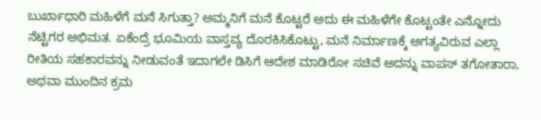ಬುರ್ಖಾಧಾರಿ ಮಹಿಳೆಗೆ ಮನೆ ಸಿಗುತ್ತಾ? ಅಮ್ಮನಿಗೆ ಮನೆ ಕೊಟ್ಟರೆ ಅದು ಈ ಮಹಿಳೆಗೇ ಕೊಟ್ಟಂತೇ ಎನ್ನೋದು ನೆಟ್ಟಿಗರ ಅಭಿಮತ. ಏಕೆಂದ್ರೆ ಭೂಮಿಯ ವಾಸ್ತವ್ಯ ದೊರಕಿಸಿಕೊಟ್ಟು, ಮನೆ ನಿರ್ಮಾಣಕ್ಕೆ ಅಗತ್ಯವಿರುವ ಎಲ್ಲಾ ರೀತಿಯ ಸಹಕಾರವನ್ನು ನೀಡುವಂತೆ ಇದಾಗಲೇ ಡಿಸಿಗೆ ಆದೇಶ ಮಾಡಿರೋ ಸಚಿವೆ ಅದನ್ನು ವಾಪಸ್ ತಗೋತಾರಾ, ಅಥವಾ ಮುಂದಿನ ಕ್ರಮ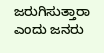ಜರುಗಿಸುತ್ತಾರಾ ಎಂದು ಜನರು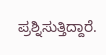ಪ್ರಶ್ನಿಸುತ್ತಿದ್ದಾರೆ.